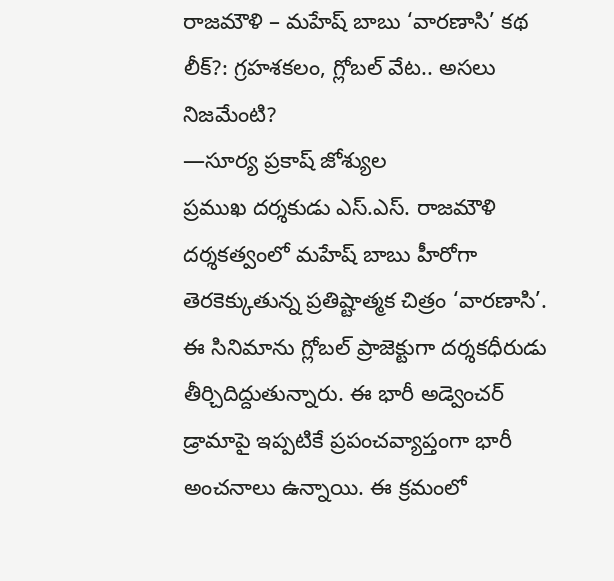రాజమౌళి – మహేష్ బాబు ‘వారణాసి’ కథ లీక్?: గ్రహశకలం, గ్లోబల్ వేట.. అసలు నిజమేంటి?
—సూర్య ప్రకాష్ జోశ్యుల
ప్రముఖ దర్శకుడు ఎస్.ఎస్. రాజమౌళి దర్శకత్వంలో మహేష్ బాబు హీరోగా తెరకెక్కుతున్న ప్రతిష్టాత్మక చిత్రం ‘వారణాసి’. ఈ సినిమాను గ్లోబల్ ప్రాజెక్టుగా దర్శకధీరుడు తీర్చిదిద్దుతున్నారు. ఈ భారీ అడ్వెంచర్ డ్రామాపై ఇప్పటికే ప్రపంచవ్యాప్తంగా భారీ అంచనాలు ఉన్నాయి. ఈ క్రమంలో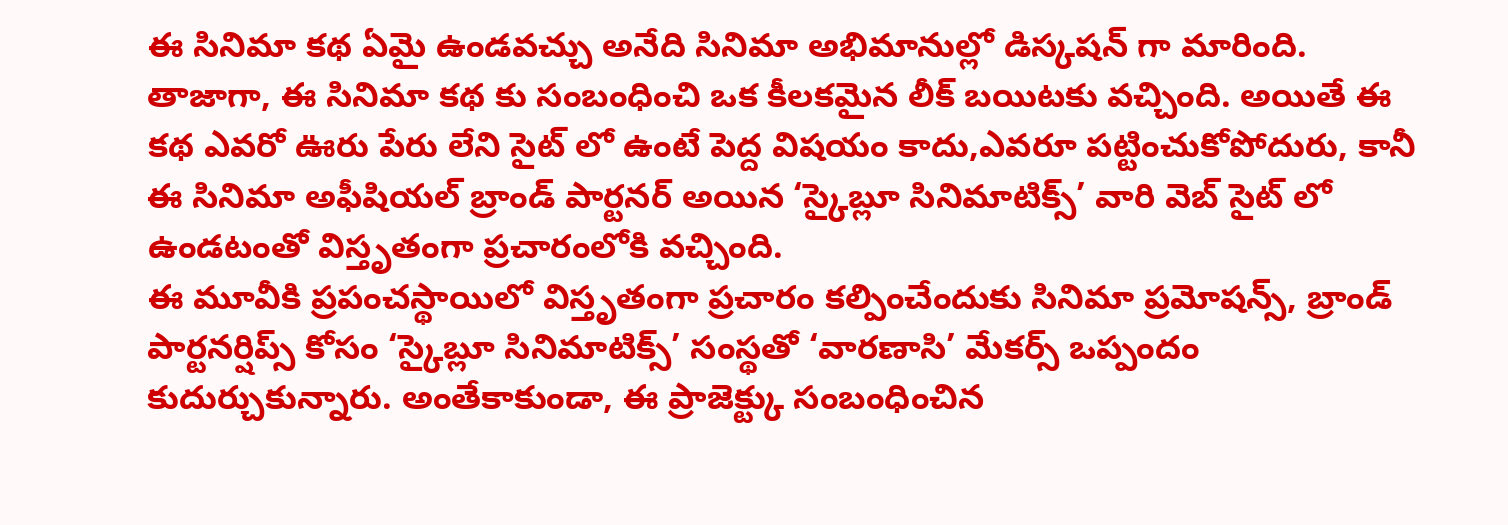ఈ సినిమా కథ ఏమై ఉండవచ్చు అనేది సినిమా అభిమానుల్లో డిస్కషన్ గా మారింది.
తాజాగా, ఈ సినిమా కథ కు సంబంధించి ఒక కీలకమైన లీక్ బయిటకు వచ్చింది. అయితే ఈ కథ ఎవరో ఊరు పేరు లేని సైట్ లో ఉంటే పెద్ద విషయం కాదు,ఎవరూ పట్టించుకోపోదురు, కానీ ఈ సినిమా అఫీషియల్ బ్రాండ్ పార్టనర్ అయిన ‘స్కైబ్లూ సినిమాటిక్స్’ వారి వెబ్ సైట్ లో ఉండటంతో విస్తృతంగా ప్రచారంలోకి వచ్చింది.
ఈ మూవీకి ప్రపంచస్థాయిలో విస్తృతంగా ప్రచారం కల్పించేందుకు సినిమా ప్రమోషన్స్, బ్రాండ్ పార్టనర్షిప్స్ కోసం ‘స్కైబ్లూ సినిమాటిక్స్’ సంస్థతో ‘వారణాసి’ మేకర్స్ ఒప్పందం కుదుర్చుకున్నారు. అంతేకాకుండా, ఈ ప్రాజెక్ట్కు సంబంధించిన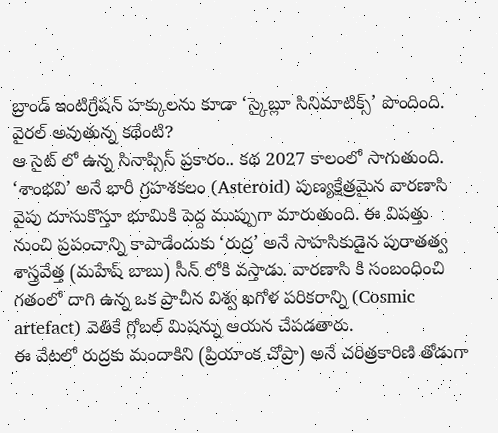బ్రాండ్ ఇంటిగ్రేషన్ హక్కులను కూడా ‘స్కైబ్లూ సినిమాటిక్స్’ పొందింది.
వైరల్ అవుతున్న కథేంటి?
ఆ సైట్ లో ఉన్న సినాప్సిస్ ప్రకారం.. కథ 2027 కాలంలో సాగుతుంది. ‘శాంభవి’ అనే భారీ గ్రహశకలం (Asteroid) పుణ్యక్షేత్రమైన వారణాసి వైపు దూసుకొస్తూ భూమికి పెద్ద ముప్పుగా మారుతుంది. ఈ విపత్తు నుంచి ప్రపంచాన్ని కాపాడేందుకు ‘రుద్ర’ అనే సాహసికుడైన పురాతత్వ శాస్త్రవేత్త (మహేష్ బాబు) సీన్ లోకి వస్తాడు. వారణాసి కి సంబంధించి గతంలో దాగి ఉన్న ఒక ప్రాచీన విశ్వ ఖగోళ పరికరాన్ని (Cosmic artefact) వెతికే గ్లోబల్ మిషన్ను ఆయన చేపడతారు.
ఈ వేటలో రుద్రకు మందాకిని (ప్రియాంక చోప్రా) అనే చరిత్రకారిణి తోడుగా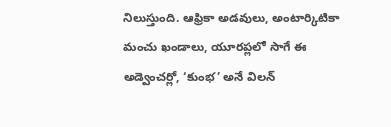నిలుస్తుంది. ఆఫ్రికా అడవులు, అంటార్కిటికా మంచు ఖండాలు, యూరప్లలో సాగే ఈ అడ్వెంచర్లో, ‘కుంభ’ అనే విలన్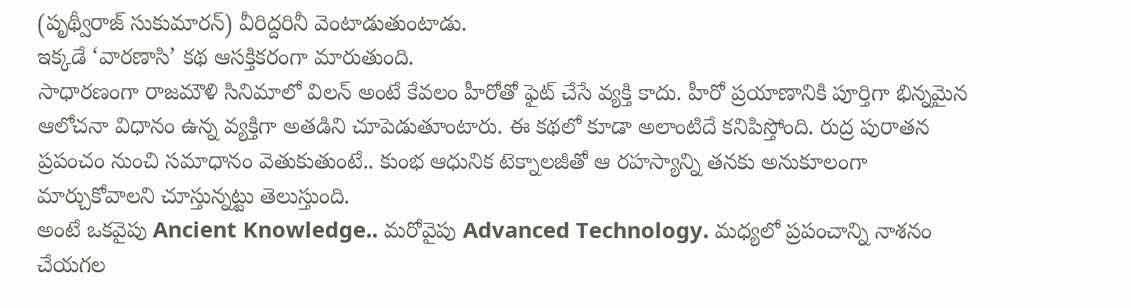(పృథ్వీరాజ్ సుకుమారన్) వీరిద్దరినీ వెంటాడుతుంటాడు.
ఇక్కడే ‘వారణాసి’ కథ ఆసక్తికరంగా మారుతుంది.
సాధారణంగా రాజమౌళి సినిమాలో విలన్ అంటే కేవలం హీరోతో ఫైట్ చేసే వ్యక్తి కాదు. హీరో ప్రయాణానికి పూర్తిగా భిన్నమైన ఆలోచనా విధానం ఉన్న వ్యక్తిగా అతడిని చూపెడుతూంటారు. ఈ కథలో కూడా అలాంటిదే కనిపిస్తోంది. రుద్ర పురాతన ప్రపంచం నుంచి సమాధానం వెతుకుతుంటే.. కుంభ ఆధునిక టెక్నాలజీతో ఆ రహస్యాన్ని తనకు అనుకూలంగా మార్చుకోవాలని చూస్తున్నట్టు తెలుస్తుంది.
అంటే ఒకవైపు Ancient Knowledge.. మరోవైపు Advanced Technology. మధ్యలో ప్రపంచాన్ని నాశనం చేయగల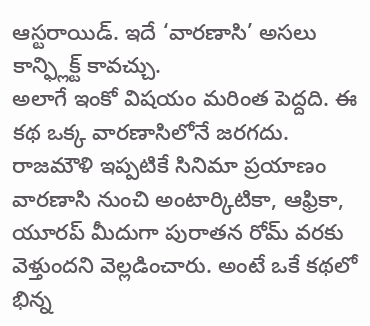ఆస్టరాయిడ్. ఇదే ‘వారణాసి’ అసలు కాన్ఫ్లిక్ట్ కావచ్చు.
అలాగే ఇంకో విషయం మరింత పెద్దది. ఈ కథ ఒక్క వారణాసిలోనే జరగదు. రాజమౌళి ఇప్పటికే సినిమా ప్రయాణం వారణాసి నుంచి అంటార్కిటికా, ఆఫ్రికా, యూరప్ మీదుగా పురాతన రోమ్ వరకు వెళ్తుందని వెల్లడించారు. అంటే ఒకే కథలో భిన్న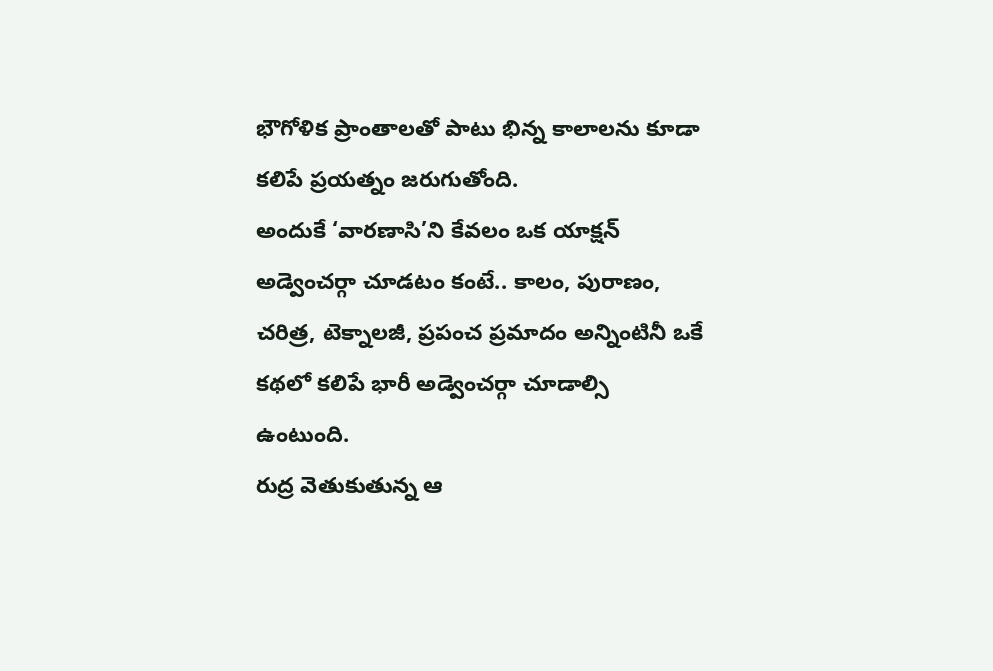భౌగోళిక ప్రాంతాలతో పాటు భిన్న కాలాలను కూడా కలిపే ప్రయత్నం జరుగుతోంది.
అందుకే ‘వారణాసి’ని కేవలం ఒక యాక్షన్ అడ్వెంచర్గా చూడటం కంటే.. కాలం, పురాణం, చరిత్ర, టెక్నాలజీ, ప్రపంచ ప్రమాదం అన్నింటినీ ఒకే కథలో కలిపే భారీ అడ్వెంచర్గా చూడాల్సి ఉంటుంది.
రుద్ర వెతుకుతున్న ఆ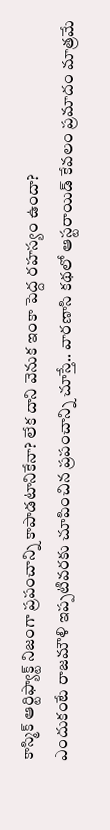కాస్మిక్ ఆర్టిఫ్యాక్ట్ నిజంగా ప్రపంచాన్ని కాపాడటానికేనా? లేక దాని వెనుక ఇంకా పెద్ద రహస్యం ఉందా?
ఎందుకంటే రాజమౌళి ఇప్పటివరకు చూపించిన ప్రపంచాన్ని చూస్తే.. వారణాసి కథలో ఆస్టరాయిడ్ కేవలం ప్రమాదం మాత్రమే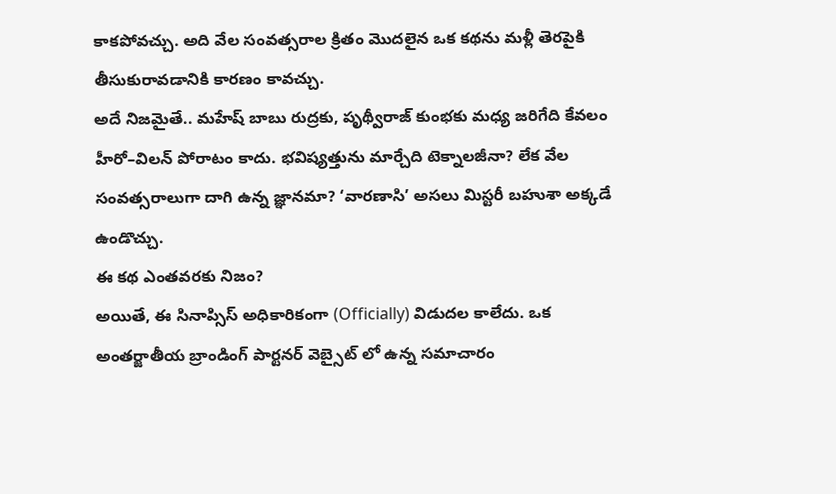కాకపోవచ్చు. అది వేల సంవత్సరాల క్రితం మొదలైన ఒక కథను మళ్లీ తెరపైకి తీసుకురావడానికి కారణం కావచ్చు.
అదే నిజమైతే.. మహేష్ బాబు రుద్రకు, పృథ్వీరాజ్ కుంభకు మధ్య జరిగేది కేవలం హీరో–విలన్ పోరాటం కాదు. భవిష్యత్తును మార్చేది టెక్నాలజీనా? లేక వేల సంవత్సరాలుగా దాగి ఉన్న జ్ఞానమా? ‘వారణాసి’ అసలు మిస్టరీ బహుశా అక్కడే ఉండొచ్చు.
ఈ కథ ఎంతవరకు నిజం?
అయితే, ఈ సినాప్సిస్ అధికారికంగా (Officially) విడుదల కాలేదు. ఒక అంతర్జాతీయ బ్రాండింగ్ పార్టనర్ వెబ్సైట్ లో ఉన్న సమాచారం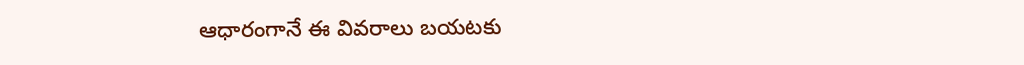ఆధారంగానే ఈ వివరాలు బయటకు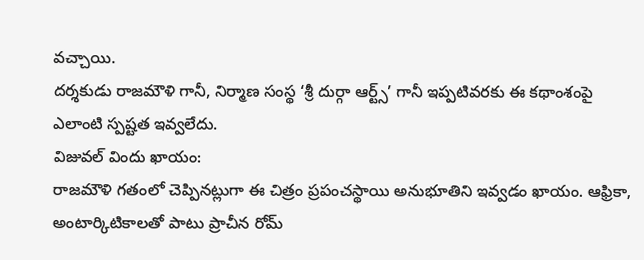వచ్చాయి.
దర్శకుడు రాజమౌళి గానీ, నిర్మాణ సంస్థ ‘శ్రీ దుర్గా ఆర్ట్స్’ గానీ ఇప్పటివరకు ఈ కథాంశంపై ఎలాంటి స్పష్టత ఇవ్వలేదు.
విజువల్ విందు ఖాయం:
రాజమౌళి గతంలో చెప్పినట్లుగా ఈ చిత్రం ప్రపంచస్థాయి అనుభూతిని ఇవ్వడం ఖాయం. ఆఫ్రికా, అంటార్కిటికాలతో పాటు ప్రాచీన రోమ్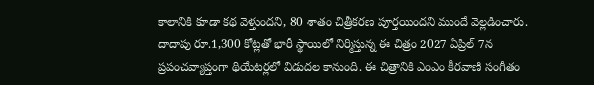కాలానికి కూడా కథ వెళ్తుందని, 80 శాతం చిత్రీకరణ పూర్తయిందని ముందే వెల్లడించారు.
దాదాపు రూ.1,300 కోట్లతో భారీ స్థాయిలో నిర్మిస్తున్న ఈ చిత్రం 2027 ఏప్రిల్ 7న ప్రపంచవ్యాప్తంగా థియేటర్లలో విడుదల కానుంది. ఈ చిత్రానికి ఎంఎం కీరవాణి సంగీతం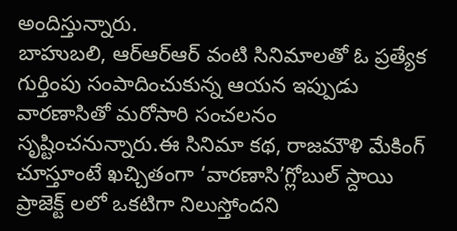అందిస్తున్నారు.
బాహుబలి, ఆర్ఆర్ఆర్ వంటి సినిమాలతో ఓ ప్రత్యేక గుర్తింపు సంపాదించుకున్న ఆయన ఇప్పుడు వారణాసితో మరోసారి సంచలనం సృష్టించనున్నారు.ఈ సినిమా కథ, రాజమౌళి మేకింగ్ చూస్తూంటే ఖచ్చితంగా ‘వారణాసి’గ్లోబుల్ స్దాయి ప్రాజెక్ట్ లలో ఒకటిగా నిలుస్తోందని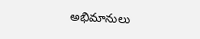అభిమానులు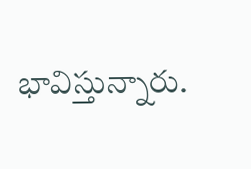భావిస్తున్నారు.